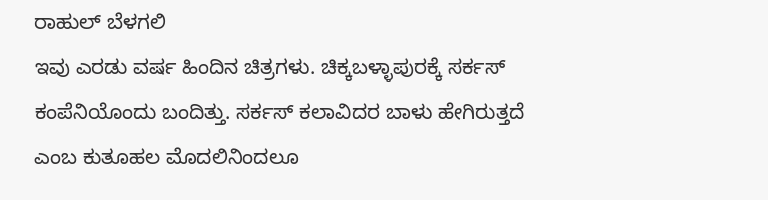ರಾಹುಲ್ ಬೆಳಗಲಿ
ಇವು ಎರಡು ವರ್ಷ ಹಿಂದಿನ ಚಿತ್ರಗಳು. ಚಿಕ್ಕಬಳ್ಳಾಪುರಕ್ಕೆ ಸರ್ಕಸ್ ಕಂಪೆನಿಯೊಂದು ಬಂದಿತ್ತು. ಸರ್ಕಸ್ ಕಲಾವಿದರ ಬಾಳು ಹೇಗಿರುತ್ತದೆ ಎಂಬ ಕುತೂಹಲ ಮೊದಲಿನಿಂದಲೂ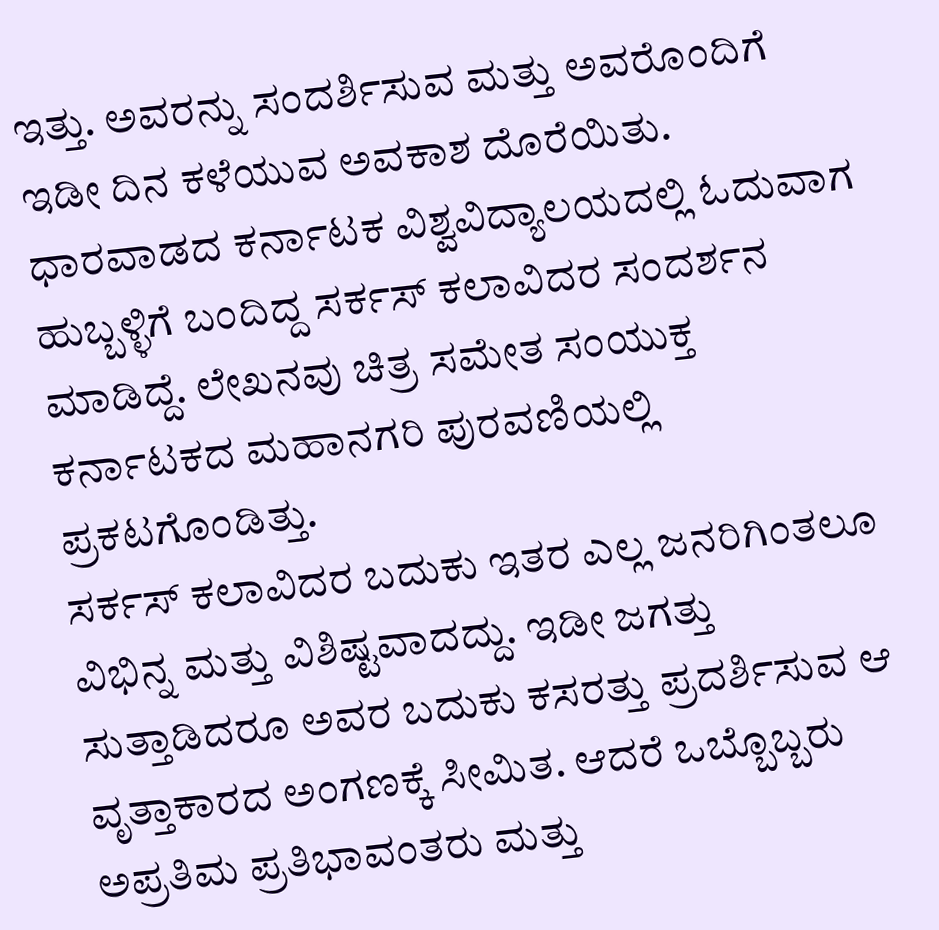ಇತ್ತು. ಅವರನ್ನು ಸಂದರ್ಶಿಸುವ ಮತ್ತು ಅವರೊಂದಿಗೆ ಇಡೀ ದಿನ ಕಳೆಯುವ ಅವಕಾಶ ದೊರೆಯಿತು.
ಧಾರವಾಡದ ಕರ್ನಾಟಕ ವಿಶ್ವವಿದ್ಯಾಲಯದಲ್ಲಿ ಓದುವಾಗ ಹುಬ್ಬಳ್ಳಿಗೆ ಬಂದಿದ್ದ ಸರ್ಕಸ್ ಕಲಾವಿದರ ಸಂದರ್ಶನ ಮಾಡಿದ್ದೆ. ಲೇಖನವು ಚಿತ್ರ ಸಮೇತ ಸಂಯುಕ್ತ ಕರ್ನಾಟಕದ ಮಹಾನಗರಿ ಪುರವಣಿಯಲ್ಲಿ ಪ್ರಕಟಗೊಂಡಿತ್ತು.
ಸರ್ಕಸ್ ಕಲಾವಿದರ ಬದುಕು ಇತರ ಎಲ್ಲ ಜನರಿಗಿಂತಲೂ ವಿಭಿನ್ನ ಮತ್ತು ವಿಶಿಷ್ಟವಾದದ್ದು. ಇಡೀ ಜಗತ್ತು ಸುತ್ತಾಡಿದರೂ ಅವರ ಬದುಕು ಕಸರತ್ತು ಪ್ರದರ್ಶಿಸುವ ಆ ವೃತ್ತಾಕಾರದ ಅಂಗಣಕ್ಕೆ ಸೀಮಿತ. ಆದರೆ ಒಬ್ಬೊಬ್ಬರು ಅಪ್ರತಿಮ ಪ್ರತಿಭಾವಂತರು ಮತ್ತು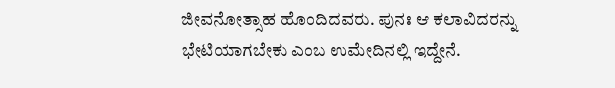ಜೀವನೋತ್ಸಾಹ ಹೊಂದಿದವರು. ಪುನಃ ಆ ಕಲಾವಿದರನ್ನು ಭೇಟಿಯಾಗಬೇಕು ಎಂಬ ಉಮೇದಿನಲ್ಲಿ ಇದ್ದೇನೆ.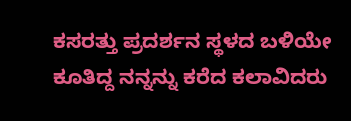ಕಸರತ್ತು ಪ್ರದರ್ಶನ ಸ್ಥಳದ ಬಳಿಯೇ ಕೂತಿದ್ದ ನನ್ನನ್ನು ಕರೆದ ಕಲಾವಿದರು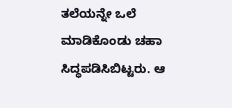ತಲೆಯನ್ನೇ ಒಲೆ ಮಾಡಿಕೊಂಡು ಚಹಾ ಸಿದ್ಧಪಡಿಸಿಬಿಟ್ಟರು. ಆ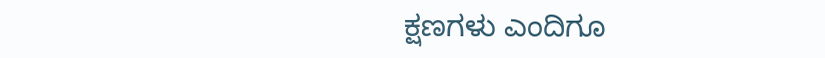ಕ್ಷಣಗಳು ಎಂದಿಗೂ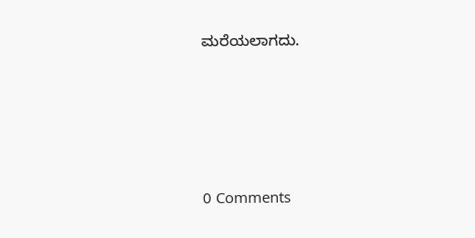ಮರೆಯಲಾಗದು.






0 Comments